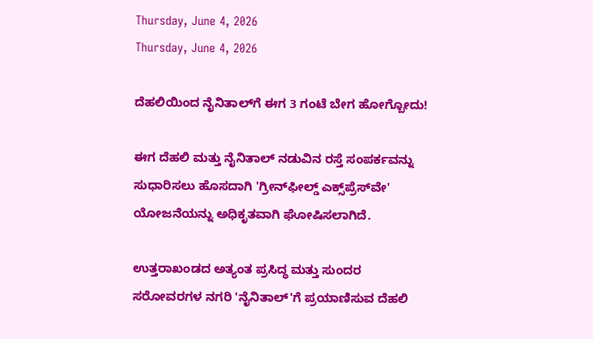Thursday, June 4, 2026
Thursday, June 4, 2026

ದೆಹಲಿಯಿಂದ ನೈನಿತಾಲ್‌ಗೆ ಈಗ 3 ಗಂಟೆ ಬೇಗ ಹೋಗ್ಬೋದು!

ಈಗ ದೆಹಲಿ ಮತ್ತು ನೈನಿತಾಲ್ ನಡುವಿನ ರಸ್ತೆ ಸಂಪರ್ಕವನ್ನು ಸುಧಾರಿಸಲು ಹೊಸದಾಗಿ 'ಗ್ರೀನ್‌ಫೀಲ್ಡ್ ಎಕ್ಸ್‌ಪ್ರೆಸ್‌ವೇ' ಯೋಜನೆಯನ್ನು ಅಧಿಕೃತವಾಗಿ ಘೋಷಿಸಲಾಗಿದೆ.

ಉತ್ತರಾಖಂಡದ ಅತ್ಯಂತ ಪ್ರಸಿದ್ಧ ಮತ್ತು ಸುಂದರ ಸರೋವರಗಳ ನಗರಿ 'ನೈನಿತಾಲ್'ಗೆ ಪ್ರಯಾಣಿಸುವ ದೆಹಲಿ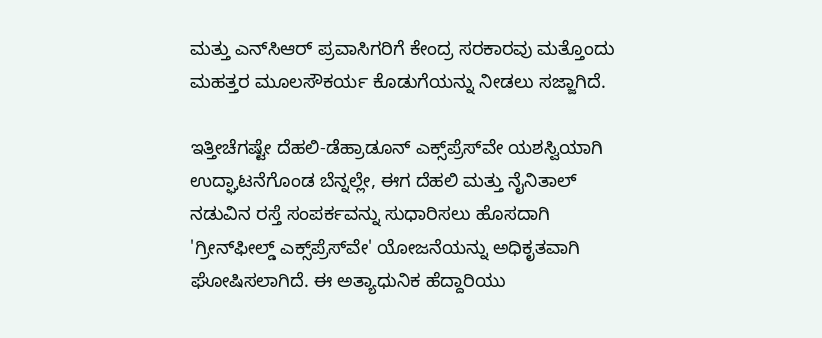ಮತ್ತು ಎನ್‌ಸಿ‌ಆರ್ ಪ್ರವಾಸಿಗರಿಗೆ ಕೇಂದ್ರ ಸರಕಾರವು ಮತ್ತೊಂದು ಮಹತ್ತರ ಮೂಲಸೌಕರ್ಯ ಕೊಡುಗೆಯನ್ನು ನೀಡಲು ಸಜ್ಜಾಗಿದೆ.

ಇತ್ತೀಚೆಗಷ್ಟೇ ದೆಹಲಿ-ಡೆಹ್ರಾಡೂನ್ ಎಕ್ಸ್‌ಪ್ರೆಸ್‌ವೇ ಯಶಸ್ವಿಯಾಗಿ ಉದ್ಘಾಟನೆಗೊಂಡ ಬೆನ್ನಲ್ಲೇ, ಈಗ ದೆಹಲಿ ಮತ್ತು ನೈನಿತಾಲ್ ನಡುವಿನ ರಸ್ತೆ ಸಂಪರ್ಕವನ್ನು ಸುಧಾರಿಸಲು ಹೊಸದಾಗಿ 'ಗ್ರೀನ್‌ಫೀಲ್ಡ್ ಎಕ್ಸ್‌ಪ್ರೆಸ್‌ವೇ' ಯೋಜನೆಯನ್ನು ಅಧಿಕೃತವಾಗಿ ಘೋಷಿಸಲಾಗಿದೆ. ಈ ಅತ್ಯಾಧುನಿಕ ಹೆದ್ದಾರಿಯು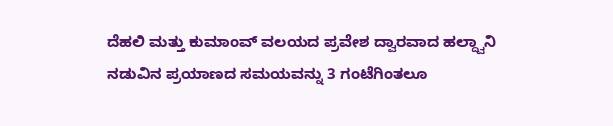ದೆಹಲಿ ಮತ್ತು ಕುಮಾಂವ್ ವಲಯದ ಪ್ರವೇಶ ದ್ವಾರವಾದ ಹಲ್ದ್ವಾನಿ ನಡುವಿನ ಪ್ರಯಾಣದ ಸಮಯವನ್ನು 3 ಗಂಟೆಗಿಂತಲೂ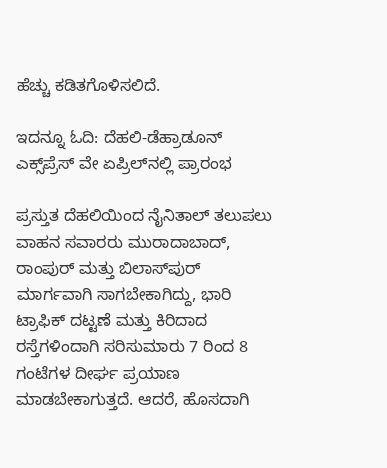ಹೆಚ್ಚು ಕಡಿತಗೊಳಿಸಲಿದೆ.

ಇದನ್ನೂ ಓದಿ: ದೆಹಲಿ-ಡೆಹ್ರಾಡೂನ್ ಎಕ್ಸ್‌ಪ್ರೆಸ್ ವೇ ಏಪ್ರಿಲ್‌ನಲ್ಲಿ ಪ್ರಾರಂಭ

ಪ್ರಸ್ತುತ ದೆಹಲಿಯಿಂದ ನೈನಿತಾಲ್ ತಲುಪಲು ವಾಹನ ಸವಾರರು ಮುರಾದಾಬಾದ್, ರಾಂಪುರ್ ಮತ್ತು ಬಿಲಾಸ್‌ಪುರ್ ಮಾರ್ಗವಾಗಿ ಸಾಗಬೇಕಾಗಿದ್ದು, ಭಾರಿ ಟ್ರಾಫಿಕ್ ದಟ್ಟಣೆ ಮತ್ತು ಕಿರಿದಾದ ರಸ್ತೆಗಳಿಂದಾಗಿ ಸರಿಸುಮಾರು 7 ರಿಂದ 8 ಗಂಟೆಗಳ ದೀರ್ಘ ಪ್ರಯಾಣ ಮಾಡಬೇಕಾಗುತ್ತದೆ. ಆದರೆ, ಹೊಸದಾಗಿ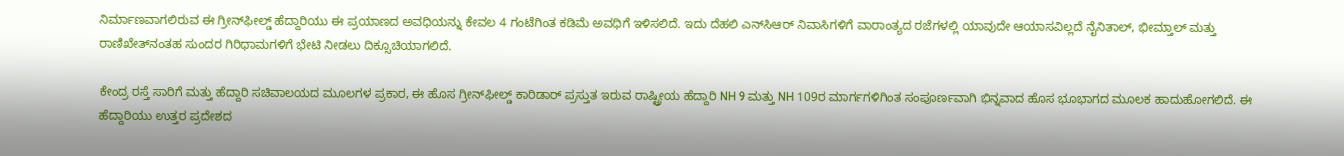ನಿರ್ಮಾಣವಾಗಲಿರುವ ಈ ಗ್ರೀನ್‌ಫೀಲ್ಡ್ ಹೆದ್ದಾರಿಯು ಈ ಪ್ರಯಾಣದ ಅವಧಿಯನ್ನು ಕೇವಲ 4 ಗಂಟೆಗಿಂತ ಕಡಿಮೆ ಅವಧಿಗೆ ಇಳಿಸಲಿದೆ. ಇದು ದೆಹಲಿ ಎನ್‌ಸಿಆರ್ ನಿವಾಸಿಗಳಿಗೆ ವಾರಾಂತ್ಯದ ರಜೆಗಳಲ್ಲಿ ಯಾವುದೇ ಆಯಾಸವಿಲ್ಲದೆ ನೈನಿತಾಲ್, ಭೀಮ್ತಾಲ್ ಮತ್ತು ರಾಣಿಖೇತ್‌ನಂತಹ ಸುಂದರ ಗಿರಿಧಾಮಗಳಿಗೆ ಭೇಟಿ ನೀಡಲು ದಿಕ್ಸೂಚಿಯಾಗಲಿದೆ.

ಕೇಂದ್ರ ರಸ್ತೆ ಸಾರಿಗೆ ಮತ್ತು ಹೆದ್ದಾರಿ ಸಚಿವಾಲಯದ ಮೂಲಗಳ ಪ್ರಕಾರ, ಈ ಹೊಸ ಗ್ರೀನ್‌ಫೀಲ್ಡ್ ಕಾರಿಡಾರ್ ಪ್ರಸ್ತುತ ಇರುವ ರಾಷ್ಟ್ರೀಯ ಹೆದ್ದಾರಿ NH 9 ಮತ್ತು NH 109ರ ಮಾರ್ಗಗಳಿಗಿಂತ ಸಂಪೂರ್ಣವಾಗಿ ಭಿನ್ನವಾದ ಹೊಸ ಭೂಭಾಗದ ಮೂಲಕ ಹಾದುಹೋಗಲಿದೆ. ಈ ಹೆದ್ದಾರಿಯು ಉತ್ತರ ಪ್ರದೇಶದ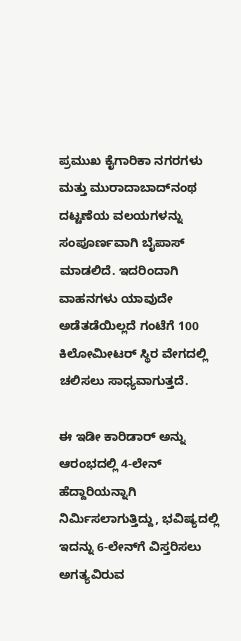ಪ್ರಮುಖ ಕೈಗಾರಿಕಾ ನಗರಗಳು ಮತ್ತು ಮುರಾದಾಬಾದ್‌ನಂಥ ದಟ್ಟಣೆಯ ವಲಯಗಳನ್ನು ಸಂಪೂರ್ಣವಾಗಿ ಬೈಪಾಸ್ ಮಾಡಲಿದೆ. ಇದರಿಂದಾಗಿ ವಾಹನಗಳು ಯಾವುದೇ ಅಡೆತಡೆಯಿಲ್ಲದೆ ಗಂಟೆಗೆ 100 ಕಿಲೋಮೀಟರ್ ಸ್ಥಿರ ವೇಗದಲ್ಲಿ ಚಲಿಸಲು ಸಾಧ್ಯವಾಗುತ್ತದೆ.

ಈ ಇಡೀ ಕಾರಿಡಾರ್ ಅನ್ನು ಆರಂಭದಲ್ಲಿ 4-ಲೇನ್ ಹೆದ್ದಾರಿಯನ್ನಾಗಿ ನಿರ್ಮಿಸಲಾಗುತ್ತಿದ್ದು, ಭವಿಷ್ಯದಲ್ಲಿ ಇದನ್ನು 6-ಲೇನ್‌ಗೆ ವಿಸ್ತರಿಸಲು ಅಗತ್ಯವಿರುವ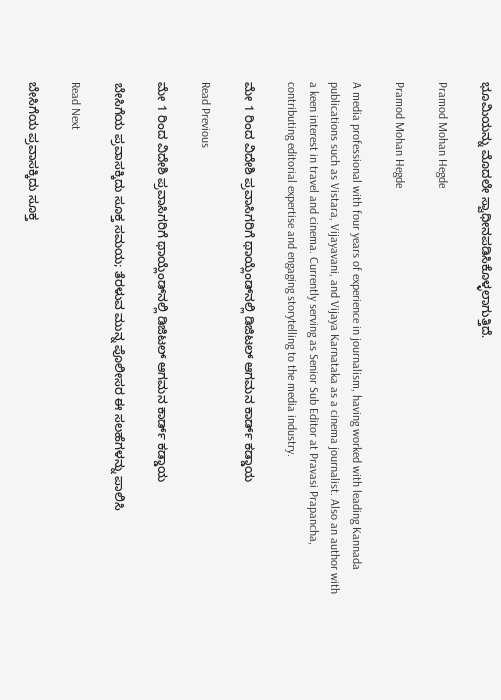ಭೂಮಿಯನ್ನು ಮೊದಲೇ ಸ್ವಾಧೀನಪಡಿಸಿಕೊಳ್ಳಲಾಗುತ್ತಿದೆ.

Pramod Mohan Hegde

Pramod Mohan Hegde

A media professional with four years of experience in journalism, having worked with leading Kannada publications such as Vistara, Vijayavani, and Vijaya Karnataka as a cinema journalist. Also an author with a keen interest in travel and cinema. Currently serving as Senior Sub Editor at Pravasi Prapancha, contributing editorial expertise and engaging storytelling to the media industry.

ಮೇ 1 ರಿಂದ ವಿದೇಶಿ ಪ್ರವಾಸಿಗರಿಗೆ ಥಾಯ್ಲೆಂಡ್‌ನಲ್ಲಿ ಡಿಜಿಟಲ್ ಆಗಮನ ಕಾರ್ಡ್ ಕಡ್ಡಾಯ

Read Previous

ಮೇ 1 ರಿಂದ ವಿದೇಶಿ ಪ್ರವಾಸಿಗರಿಗೆ ಥಾಯ್ಲೆಂಡ್‌ನಲ್ಲಿ ಡಿಜಿಟಲ್ ಆಗಮನ ಕಾರ್ಡ್ ಕಡ್ಡಾಯ

ಬೇಸಿಗೆಯ ಪ್ರವಾಸಕ್ಕಿದು ಸೂಕ್ತ ಸಮಯ; ತೆರಳುವ ಮುನ್ನ ಪೊಲೀಸರ ಈ ಸಲಹೆಗಳನ್ನು ಪಾಲಿಸಿ

Read Next

ಬೇಸಿಗೆಯ ಪ್ರವಾಸಕ್ಕಿದು ಸೂಕ್ತ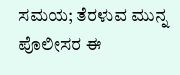ಸಮಯ; ತೆರಳುವ ಮುನ್ನ ಪೊಲೀಸರ ಈ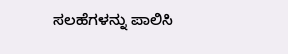ಸಲಹೆಗಳನ್ನು ಪಾಲಿಸಿ